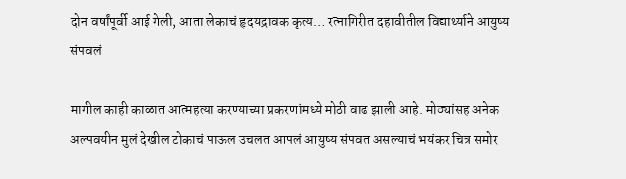दोन वर्षांपूर्वी आई गेली, आता लेकाचं हृदयद्रावक कृत्य… रत्नागिरीत दहावीतील विद्यार्थ्याने आयुष्य संपवलं

मागील काही काळात आत्महत्या करण्याच्या प्रकरणांमध्ये मोठी वाढ झाली आहे. मोठ्यांसह अनेक अल्पवयीन मुलं देखील टोकाचं पाऊल उचलत आपलं आयुष्य संपवत असल्याचं भयंकर चित्र समोर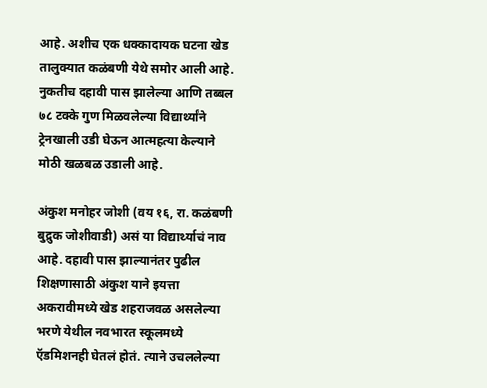आहे. अशीच एक धक्कादायक घटना खेड तालुक्यात कळंबणी येथे समोर आली आहे. नुकतीच दहावी पास झालेल्या आणि तब्बल ७८ टक्के गुण मिळवलेल्या विद्यार्थ्यांने ट्रेनखाली उडी घेऊन आत्महत्या केल्याने मोठी खळबळ उडाली आहे.

अंकुश मनोहर जोशी (वय १६, रा. कळंबणी बुद्रुक जोशीवाडी) असं या विद्यार्थ्याचं नाव आहे. दहावी पास झाल्यानंतर पुढील शिक्षणासाठी अंकुश याने इयत्ता अकरावीमध्ये खेड शहराजवळ असलेल्या भरणे येथील नवभारत स्कूलमध्ये ऍडमिशनही घेतलं होतं. त्याने उचललेल्या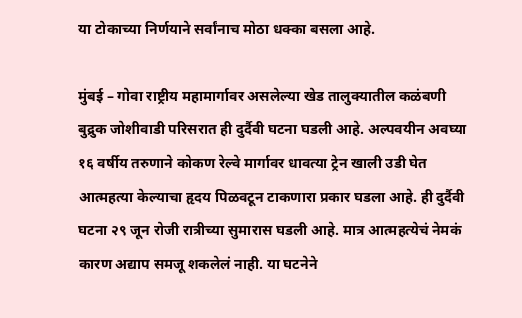या टोकाच्या निर्णयाने सर्वांनाच मोठा धक्का बसला आहे.

मुंबई – गोवा राष्ट्रीय महामार्गावर असलेल्या खेड तालुक्यातील कळंबणी बुद्रुक जोशीवाडी परिसरात ही दुर्दैवी घटना घडली आहे. अल्पवयीन अवघ्या १६ वर्षीय तरुणाने कोकण रेल्वे मार्गावर धावत्या ट्रेन खाली उडी घेत आत्महत्या केल्याचा हृदय पिळवटून टाकणारा प्रकार घडला आहे. ही दुर्दैवी घटना २९ जून रोजी रात्रीच्या सुमारास घडली आहे. मात्र आत्महत्येचं नेमकं कारण अद्याप समजू शकलेलं नाही. या घटनेने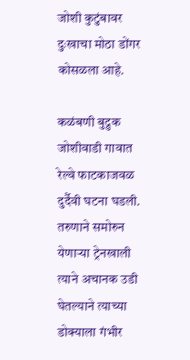जोशी कुटुंबावर दुःखाचा मोठा डोंगर कोसळला आहे.

कळंबणी बुद्रुक जोशीवाडी गावात रेल्वे फाटकाजवळ दुर्दैवी घटना घडली. तरुणाने समोरुन येणाऱ्या ट्रेनखाली त्याने अचानक उडी घेतल्याने त्याच्या डोक्याला गंभीर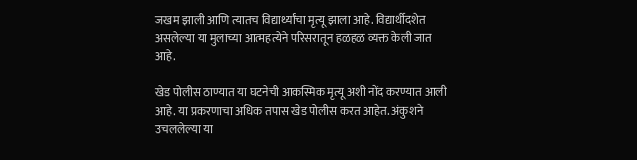जखम झाली आणि त्यातच विद्यार्थ्यांचा मृत्यू झाला आहे. विद्यार्थीदशेत असलेल्या या मुलाच्या आत्महत्येने परिसरातून हळहळ व्यक्त केली जात आहे.

खेड पोलीस ठाण्यात या घटनेची आकस्मिक मृत्यू अशी नोंद करण्यात आली आहे. या प्रकरणाचा अधिक तपास खेड पोलीस करत आहेत. अंकुशने उचललेल्या या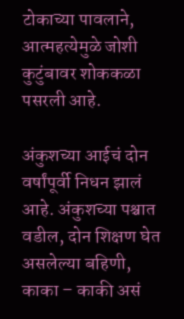टोकाच्या पावलाने, आत्महत्येमुळे जोशी कुटुंबावर शोककळा पसरली आहे.

अंकुशच्या आईचं दोन वर्षांपूर्वी निधन झालं आहे. अंकुशच्या पश्चात वडील, दोन शिक्षण घेत असलेल्या बहिणी, काका – काकी असं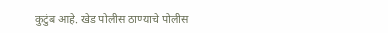कुटुंब आहे. खेड पोलीस ठाण्याचे पोलीस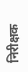निरीक्षक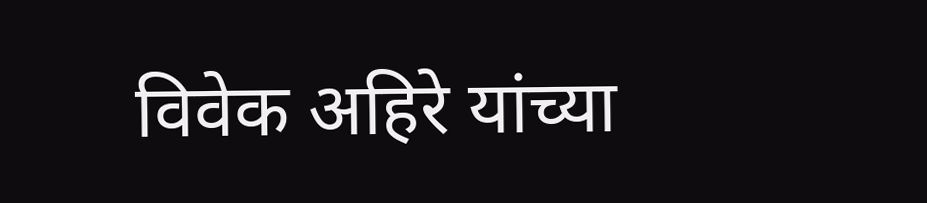विवेक अहिरे यांच्या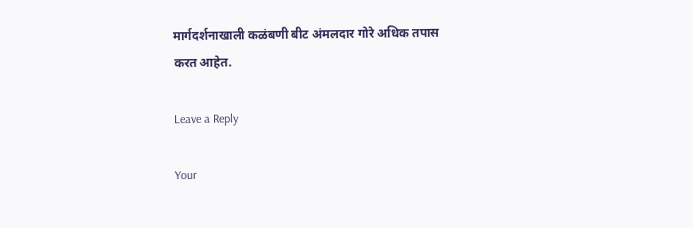मार्गदर्शनाखाली कळंबणी बीट अंमलदार गोरे अधिक तपास करत आहेत.

Leave a Reply

Your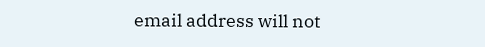email address will not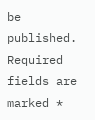be published. Required fields are marked *